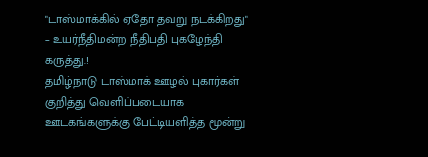"டாஸ்மாக்கில் ஏதோ தவறு நடக்கிறது" – உயர்நீதிமன்ற நீதிபதி புகழேந்தி கருத்து.!
தமிழ்நாடு டாஸ்மாக் ஊழல் புகார்கள் குறித்து வெளிப்படையாக ஊடகங்களுக்கு பேட்டியளித்த மூன்று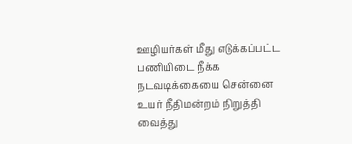ஊழியர்கள் மீது எடுக்கப்பட்ட பணியிடை நீக்க நடவடிக்கையை சென்னை உயர் நீதிமன்றம் நிறுத்தி வைத்து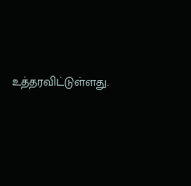உத்தரவிட்டுள்ளது.